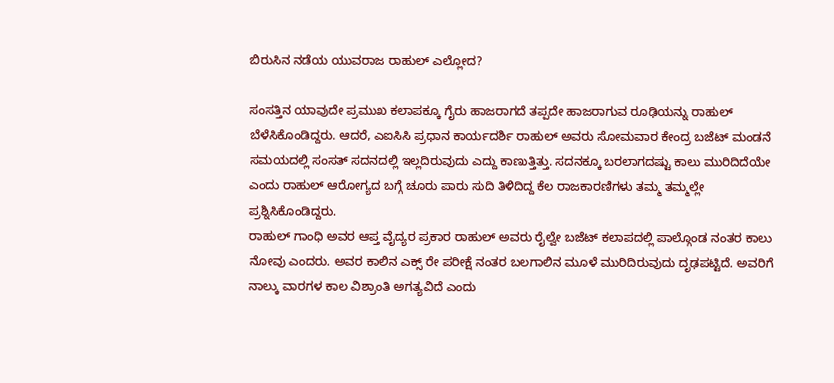ಬಿರುಸಿನ ನಡೆಯ ಯುವರಾಜ ರಾಹುಲ್ ಎಲ್ಲೋದ?

ಸಂಸತ್ತಿನ ಯಾವುದೇ ಪ್ರಮುಖ ಕಲಾಪಕ್ಕೂ ಗೈರು ಹಾಜರಾಗದೆ ತಪ್ಪದೇ ಹಾಜರಾಗುವ ರೂಢಿಯನ್ನು ರಾಹುಲ್ ಬೆಳೆಸಿಕೊಂಡಿದ್ದರು. ಆದರೆ, ಎಐಸಿಸಿ ಪ್ರಧಾನ ಕಾರ್ಯದರ್ಶಿ ರಾಹುಲ್ ಅವರು ಸೋಮವಾರ ಕೇಂದ್ರ ಬಜೆಟ್ ಮಂಡನೆ ಸಮಯದಲ್ಲಿ ಸಂಸತ್ ಸದನದಲ್ಲಿ ಇಲ್ಲದಿರುವುದು ಎದ್ದು ಕಾಣುತ್ತಿತ್ತು. ಸದನಕ್ಕೂ ಬರಲಾಗದಷ್ಟು ಕಾಲು ಮುರಿದಿದೆಯೇ ಎಂದು ರಾಹುಲ್ ಆರೋಗ್ಯದ ಬಗ್ಗೆ ಚೂರು ಪಾರು ಸುದಿ ತಿಳಿದಿದ್ದ ಕೆಲ ರಾಜಕಾರಣಿಗಳು ತಮ್ಮ ತಮ್ಮಲ್ಲೇ ಪ್ರಶ್ನಿಸಿಕೊಂಡಿದ್ದರು.
ರಾಹುಲ್ ಗಾಂಧಿ ಅವರ ಆಪ್ತ ವೈದ್ಯರ ಪ್ರಕಾರ ರಾಹುಲ್ ಅವರು ರೈಲ್ವೇ ಬಜೆಟ್ ಕಲಾಪದಲ್ಲಿ ಪಾಲ್ಗೊಂಡ ನಂತರ ಕಾಲು ನೋವು ಎಂದರು. ಅವರ ಕಾಲಿನ ಎಕ್ಸ್ ರೇ ಪರೀಕ್ಷೆ ನಂತರ ಬಲಗಾಲಿನ ಮೂಳೆ ಮುರಿದಿರುವುದು ದೃಢಪಟ್ಟಿದೆ. ಅವರಿಗೆ ನಾಲ್ಕು ವಾರಗಳ ಕಾಲ ವಿಶ್ರಾಂತಿ ಅಗತ್ಯವಿದೆ ಎಂದು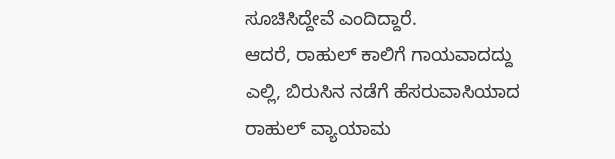ಸೂಚಿಸಿದ್ದೇವೆ ಎಂದಿದ್ದಾರೆ.
ಆದರೆ, ರಾಹುಲ್ ಕಾಲಿಗೆ ಗಾಯವಾದದ್ದು ಎಲ್ಲಿ, ಬಿರುಸಿನ ನಡೆಗೆ ಹೆಸರುವಾಸಿಯಾದ ರಾಹುಲ್ ವ್ಯಾಯಾಮ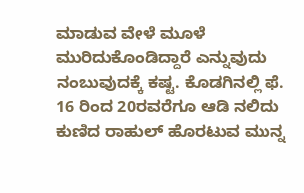ಮಾಡುವ ವೇಳೆ ಮೂಳೆ ಮುರಿದುಕೊಂಡಿದ್ದಾರೆ ಎನ್ನುವುದು ನಂಬುವುದಕ್ಕೆ ಕಷ್ಟ. ಕೊಡಗಿನಲ್ಲಿ ಫೆ. 16 ರಿಂದ 20ರವರೆಗೂ ಆಡಿ ನಲಿದು ಕುಣಿದ ರಾಹುಲ್ ಹೊರಟುವ ಮುನ್ನ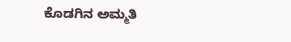ಕೊಡಗಿನ ಅಮ್ಮತಿ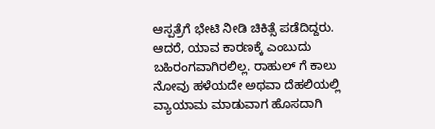ಆಸ್ಪತ್ರೆಗೆ ಭೇಟಿ ನೀಡಿ ಚಿಕಿತ್ಸೆ ಪಡೆದಿದ್ದರು. ಆದರೆ, ಯಾವ ಕಾರಣಕ್ಕೆ ಎಂಬುದು ಬಹಿರಂಗವಾಗಿರಲಿಲ್ಲ. ರಾಹುಲ್ ಗೆ ಕಾಲು ನೋವು ಹಳೆಯದೇ ಅಥವಾ ದೆಹಲಿಯಲ್ಲಿ ವ್ಯಾಯಾಮ ಮಾಡುವಾಗ ಹೊಸದಾಗಿ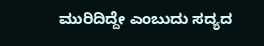ಮುರಿದಿದ್ದೇ ಎಂಬುದು ಸದ್ಯದ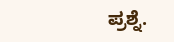ಪ್ರಶ್ನೆ.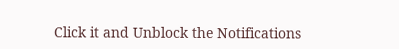Click it and Unblock the Notifications